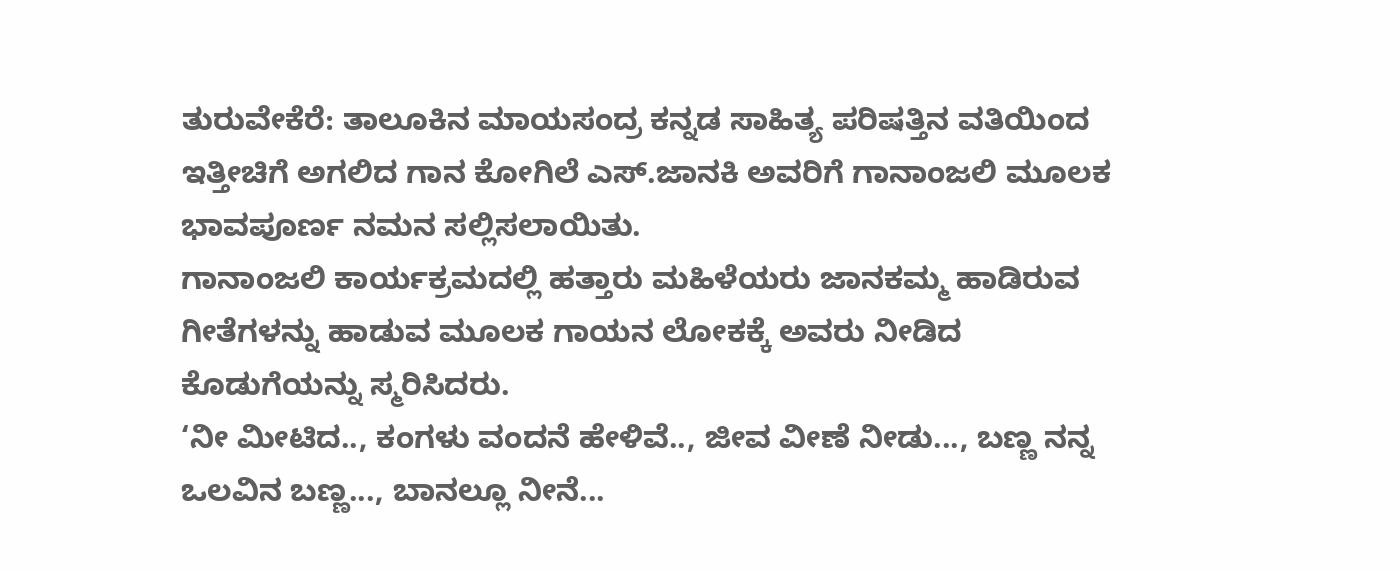ತುರುವೇಕೆರೆ: ತಾಲೂಕಿನ ಮಾಯಸಂದ್ರ ಕನ್ನಡ ಸಾಹಿತ್ಯ ಪರಿಷತ್ತಿನ ವತಿಯಿಂದ ಇತ್ತೀಚಿಗೆ ಅಗಲಿದ ಗಾನ ಕೋಗಿಲೆ ಎಸ್.ಜಾನಕಿ ಅವರಿಗೆ ಗಾನಾಂಜಲಿ ಮೂಲಕ ಭಾವಪೂರ್ಣ ನಮನ ಸಲ್ಲಿಸಲಾಯಿತು.
ಗಾನಾಂಜಲಿ ಕಾರ್ಯಕ್ರಮದಲ್ಲಿ ಹತ್ತಾರು ಮಹಿಳೆಯರು ಜಾನಕಮ್ಮ ಹಾಡಿರುವ ಗೀತೆಗಳನ್ನು ಹಾಡುವ ಮೂಲಕ ಗಾಯನ ಲೋಕಕ್ಕೆ ಅವರು ನೀಡಿದ ಕೊಡುಗೆಯನ್ನು ಸ್ಮರಿಸಿದರು.
‘ನೀ ಮೀಟಿದ.., ಕಂಗಳು ವಂದನೆ ಹೇಳಿವೆ.., ಜೀವ ವೀಣೆ ನೀಡು..., ಬಣ್ಣ ನನ್ನ ಒಲವಿನ ಬಣ್ಣ..., ಬಾನಲ್ಲೂ ನೀನೆ...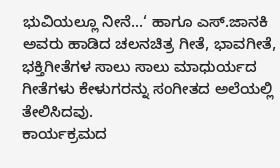ಭುವಿಯಲ್ಲೂ ನೀನೆ...‘ ಹಾಗೂ ಎಸ್.ಜಾನಕಿ ಅವರು ಹಾಡಿದ ಚಲನಚಿತ್ರ ಗೀತೆ, ಭಾವಗೀತೆ, ಭಕ್ತಿಗೀತೆಗಳ ಸಾಲು ಸಾಲು ಮಾಧುರ್ಯದ ಗೀತೆಗಳು ಕೇಳುಗರನ್ನು ಸಂಗೀತದ ಅಲೆಯಲ್ಲಿ ತೇಲಿಸಿದವು.
ಕಾರ್ಯಕ್ರಮದ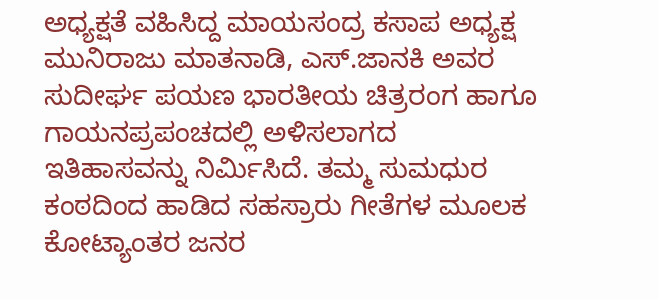ಅಧ್ಯಕ್ಷತೆ ವಹಿಸಿದ್ದ ಮಾಯಸಂದ್ರ ಕಸಾಪ ಅಧ್ಯಕ್ಷ ಮುನಿರಾಜು ಮಾತನಾಡಿ, ಎಸ್.ಜಾನಕಿ ಅವರ ಸುದೀರ್ಘ ಪಯಣ ಭಾರತೀಯ ಚಿತ್ರರಂಗ ಹಾಗೂ ಗಾಯನಪ್ರಪಂಚದಲ್ಲಿ ಅಳಿಸಲಾಗದ ಇತಿಹಾಸವನ್ನು ನಿರ್ಮಿಸಿದೆ. ತಮ್ಮ ಸುಮಧುರ ಕಂಠದಿಂದ ಹಾಡಿದ ಸಹಸ್ರಾರು ಗೀತೆಗಳ ಮೂಲಕ ಕೋಟ್ಯಾಂತರ ಜನರ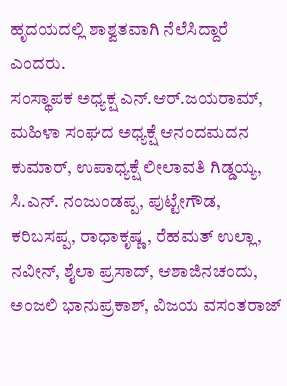ಹೃದಯದಲ್ಲಿ ಶಾಶ್ವತವಾಗಿ ನೆಲೆಸಿದ್ದಾರೆ ಎಂದರು.
ಸಂಸ್ಥಾಪಕ ಅಧ್ಯಕ್ಷ ಎನ್.ಆರ್.ಜಯರಾಮ್, ಮಹಿಳಾ ಸಂಘದ ಅಧ್ಯಕ್ಷೆ ಆನಂದಮದನ ಕುಮಾರ್, ಉಪಾಧ್ಯಕ್ಷೆ ಲೀಲಾವತಿ ಗಿಡ್ಡಯ್ಯ, ಸಿ.ಎನ್. ನಂಜುಂಡಪ್ಪ, ಪುಟ್ಟೇಗೌಡ, ಕರಿಬಸಪ್ಪ, ರಾಧಾಕೃಷ್ಣ, ರೆಹಮತ್ ಉಲ್ಲಾ, ನವೀನ್, ಶೈಲಾ ಪ್ರಸಾದ್, ಆಶಾಜಿನಚಂದು, ಅಂಜಲಿ ಭಾನುಪ್ರಕಾಶ್, ವಿಜಯ ವಸಂತರಾಜ್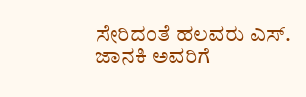ಸೇರಿದಂತೆ ಹಲವರು ಎಸ್. ಜಾನಕಿ ಅವರಿಗೆ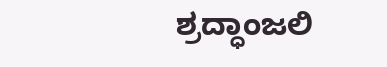ಶ್ರದ್ಧಾಂಜಲಿ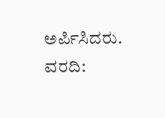ಅರ್ಪಿಸಿದರು.
ವರದಿ: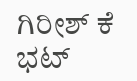ಗಿರೀಶ್ ಕೆ ಭಟ್